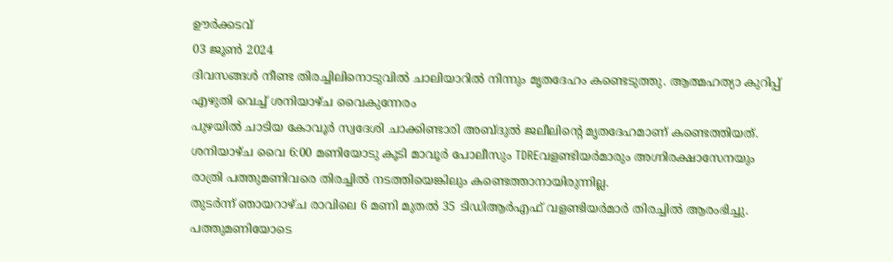ഊർക്കടവ്
03 ജൂൺ 2024
ദിവസങ്ങൾ നീണ്ട തിരച്ചിലിനൊടുവിൽ ചാലിയാറിൽ നിന്നും മൃതദേഹം കണ്ടെടുത്തു. ആത്മഹത്യാ കുറിപ്പ് എഴുതി വെച്ച് ശനിയാഴ്ച വൈകുന്നേരം
പുഴയിൽ ചാടിയ കോവൂർ സ്വദേശി ചാക്കിണ്ടാരി അബ്ദുൽ ജലീലിൻ്റെ മൃതദേഹമാണ് കണ്ടെത്തിയത്.
ശനിയാഴ്ച വൈ 6:00 മണിയോടു കൂടി മാവൂർ പോലീസും TDREവളണ്ടിയർമാരും അഗ്നിരക്ഷാസേനയും രാത്രി പത്തുമണിവരെ തിരച്ചിൽ നടത്തിയെങ്കിലും കണ്ടെത്താനായിരുന്നില്ല.
തുടർന്ന് ഞായറാഴ്ച രാവിലെ 6 മണി മുതൽ 35 ടിഡിആർഎഫ് വളണ്ടിയർമാർ തിരച്ചിൽ ആരംഭിച്ചു. പത്തുമണിയോടെ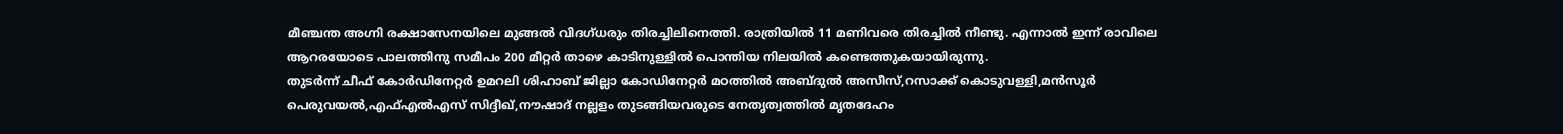മീഞ്ചന്ത അഗ്നി രക്ഷാസേനയിലെ മുങ്ങൽ വിദഗ്ധരും തിരച്ചിലിനെത്തി. രാത്രിയിൽ 11 മണിവരെ തിരച്ചിൽ നീണ്ടു. എന്നാൽ ഇന്ന് രാവിലെ ആറരയോടെ പാലത്തിനു സമീപം 200 മീറ്റർ താഴെ കാടിനുള്ളിൽ പൊന്തിയ നിലയിൽ കണ്ടെത്തുകയായിരുന്നു.
തുടർന്ന് ചീഫ് കോർഡിനേറ്റർ ഉമറലി ശിഹാബ് ജില്ലാ കോഡിനേറ്റർ മഠത്തിൽ അബ്ദുൽ അസീസ്,റസാക്ക് കൊടുവള്ളി,മൻസൂർ പെരുവയൽ,എഫ്എൽഎസ് സിദ്ദീഖ്,നൗഷാദ് നല്ലളം തുടങ്ങിയവരുടെ നേതൃത്വത്തിൽ മൃതദേഹം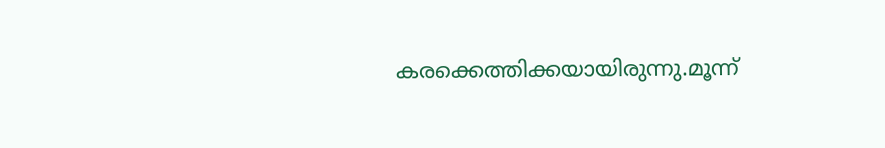കരക്കെത്തിക്കയായിരുന്നു.മൂന്ന്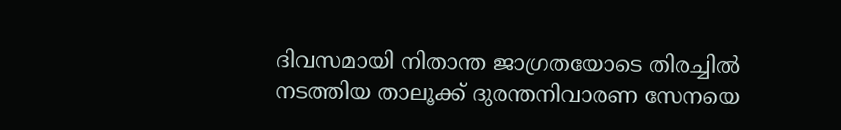ദിവസമായി നിതാന്ത ജാഗ്രതയോടെ തിരച്ചിൽ നടത്തിയ താലൂക്ക് ദുരന്തനിവാരണ സേനയെ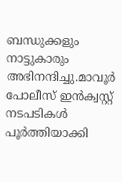ബന്ധുക്കളും നാട്ടുകാരും അഭിനന്ദിച്ചു.മാവൂർ പോലീസ് ഇൻക്വസ്റ്റ് നടപടികൾ പൂർത്തിയാക്കി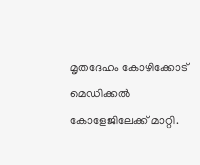മൃതദേഹം കോഴിക്കോട് മെഡിക്കൽ കോളേജിലേക്ക് മാറ്റി.